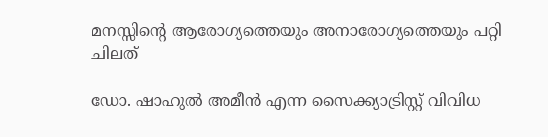മനസ്സിന്‍റെ ആരോഗ്യത്തെയും അനാരോഗ്യത്തെയും പറ്റി ചിലത്

ഡോ. ഷാഹുല്‍ അമീന്‍ എന്ന സൈക്ക്യാട്രിസ്റ്റ് വിവിധ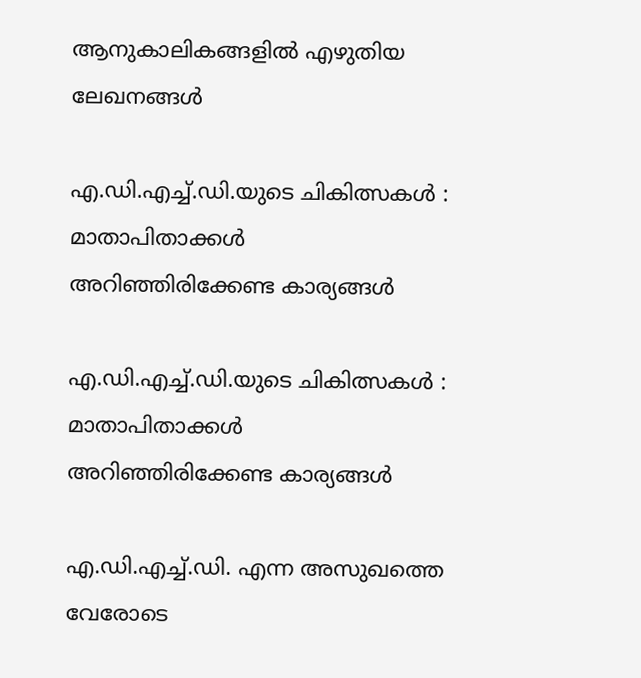ആനുകാലികങ്ങളില്‍ എഴുതിയ ലേഖനങ്ങള്‍

എ.ഡി.എച്ച്.ഡി.യുടെ ചികിത്സകള്‍ : മാതാപിതാക്കള്‍ അറിഞ്ഞിരിക്കേണ്ട കാര്യങ്ങള്‍

എ.ഡി.എച്ച്.ഡി.യുടെ ചികിത്സകള്‍ : മാതാപിതാക്കള്‍ അറിഞ്ഞിരിക്കേണ്ട കാര്യങ്ങള്‍

എ.ഡി.എച്ച്.ഡി. എന്ന അസുഖത്തെ വേരോടെ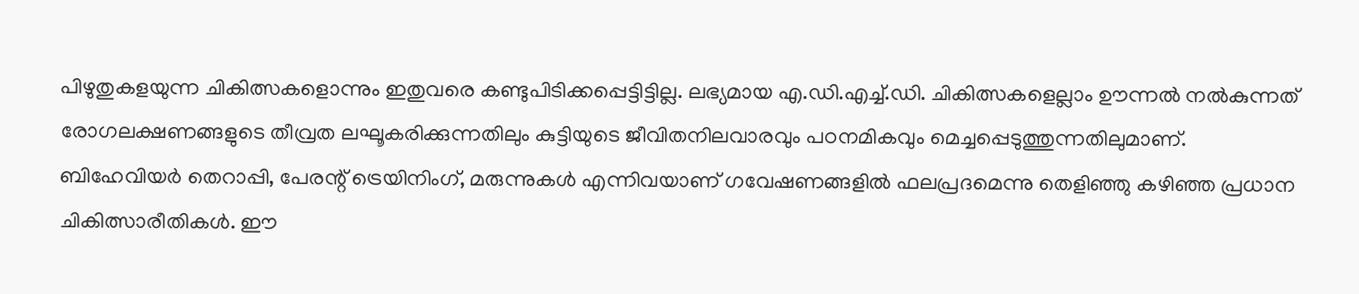പിഴുതുകളയുന്ന ചികിത്സകളൊന്നും ഇതുവരെ കണ്ടുപിടിക്കപ്പെട്ടിട്ടില്ല. ലഭ്യമായ എ.ഡി.എച്ച്.ഡി. ചികിത്സകളെല്ലാം ഊന്നല്‍ നല്‍കുന്നത് രോഗലക്ഷണങ്ങളുടെ തീവ്രത ലഘൂകരിക്കുന്നതിലും കുട്ടിയുടെ ജീവിതനിലവാരവും പഠനമികവും മെച്ചപ്പെടുത്തുന്നതിലുമാണ്. ബിഹേവിയര്‍ തെറാപ്പി, പേരന്റ് ട്രെയിനിംഗ്, മരുന്നുകള്‍ എന്നിവയാണ് ഗവേഷണങ്ങളില്‍ ഫലപ്രദമെന്നു തെളിഞ്ഞു കഴിഞ്ഞ പ്രധാന ചികിത്സാരീതികള്‍. ഈ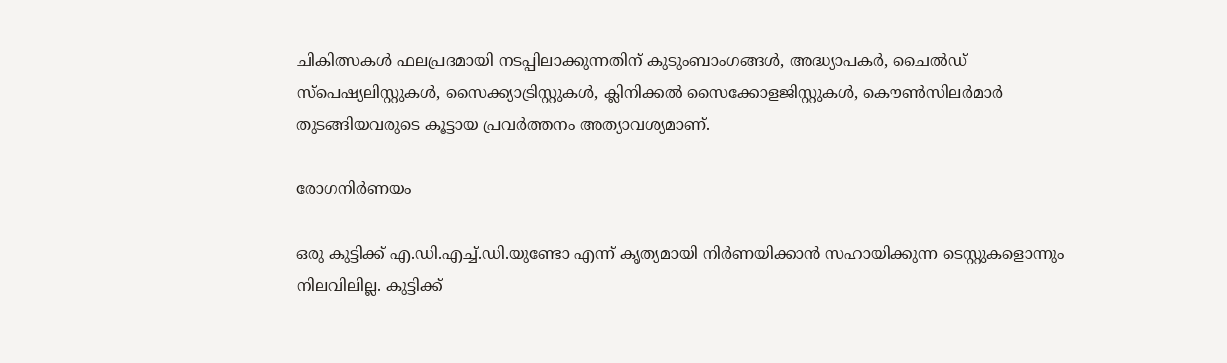ചികിത്സകള്‍ ഫലപ്രദമായി നടപ്പിലാക്കുന്നതിന് കുടുംബാംഗങ്ങള്‍, അദ്ധ്യാപകര്‍, ചൈല്‍ഡ് സ്പെഷ്യലിസ്റ്റുകള്‍, സൈക്ക്യാട്രിസ്റ്റുകള്‍, ക്ലിനിക്കല്‍ സൈക്കോളജിസ്റ്റുകള്‍, കൌണ്‍സിലര്‍മാര്‍ തുടങ്ങിയവരുടെ കൂട്ടായ പ്രവര്‍ത്തനം അത്യാവശ്യമാണ്.

രോഗനിര്‍ണയം

ഒരു കുട്ടിക്ക് എ.ഡി.എച്ച്.ഡി.യുണ്ടോ എന്ന് കൃത്യമായി നിര്‍ണയിക്കാന്‍ സഹായിക്കുന്ന ടെസ്റ്റുകളൊന്നും നിലവിലില്ല. കുട്ടിക്ക്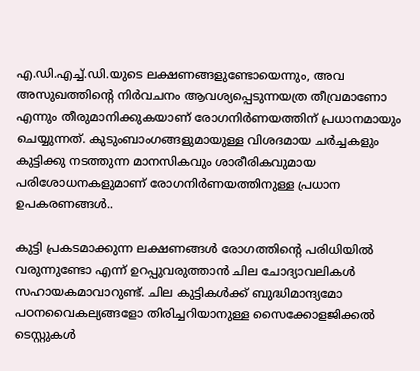എ.ഡി.എച്ച്.ഡി.യുടെ ലക്ഷണങ്ങളുണ്ടോയെന്നും, അവ അസുഖത്തിന്റെ നിര്‍വചനം ആവശ്യപ്പെടുന്നയത്ര തീവ്രമാണോ എന്നും തീരുമാനിക്കുകയാണ് രോഗനിര്‍ണയത്തിന് പ്രധാനമായും ചെയ്യുന്നത്. കുടുംബാംഗങ്ങളുമായുള്ള വിശദമായ ചര്‍ച്ചകളും കുട്ടിക്കു നടത്തുന്ന മാനസികവും ശാരീരികവുമായ പരിശോധനകളുമാണ് രോഗനിര്‍ണയത്തിനുള്ള പ്രധാന ഉപകരണങ്ങള്‍..

കുട്ടി പ്രകടമാക്കുന്ന ലക്ഷണങ്ങള്‍ രോഗത്തിന്റെ പരിധിയില്‍ വരുന്നുണ്ടോ എന്ന് ഉറപ്പുവരുത്താന്‍ ചില ചോദ്യാവലികള്‍ സഹായകമാവാറുണ്ട്. ചില കുട്ടികള്‍ക്ക് ബുദ്ധിമാന്ദ്യമോ പഠനവൈകല്യങ്ങളോ തിരിച്ചറിയാനുള്ള സൈക്കോളജിക്കല്‍ ടെസ്റ്റുകള്‍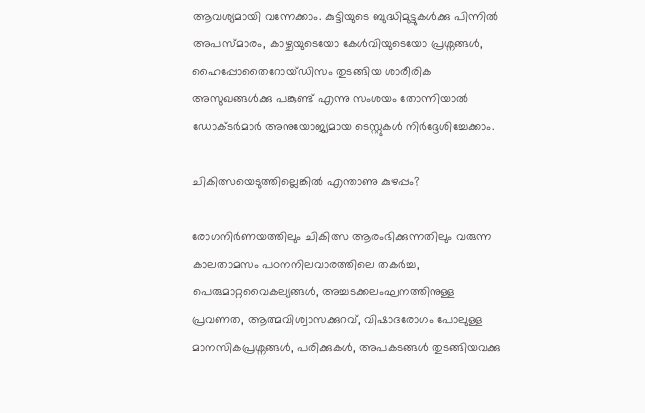ആവശ്യമായി വന്നേക്കാം. കുട്ടിയുടെ ബുദ്ധിമുട്ടുകള്‍ക്കു പിന്നില്‍ അപസ്മാരം, കാഴ്ചയുടെയോ കേള്‍വിയുടെയോ പ്രശ്നങ്ങള്‍, ഹൈപ്പോതൈറോയ്ഡിസം തുടങ്ങിയ ശാരീരിക അസുഖങ്ങള്‍ക്കു പങ്കുണ്ട് എന്നു സംശയം തോന്നിയാല്‍ ഡോക്ടര്‍മാര്‍ അനുയോജ്യമായ ടെസ്റ്റുകള്‍ നിര്‍ദ്ദേശിച്ചേക്കാം.

ചികിത്സയെടുത്തില്ലെങ്കില്‍ എന്താ‍ണു കുഴപ്പം?

രോഗനിര്‍ണയത്തിലും ചികിത്സ ആരംഭിക്കുന്നതിലും വരുന്ന കാലതാമസം പഠനനിലവാരത്തിലെ തകര്‍ച്ച, പെരുമാറ്റവൈകല്യങ്ങള്‍, അച്ചടക്കലംഘനത്തിനുള്ള പ്രവണത‍, ആത്മവിശ്വാസക്കുറവ്, വിഷാദരോഗം പോലുള്ള മാനസികപ്രശ്നങ്ങള്‍, പരിക്കുകള്‍, അപകടങ്ങള്‍ തുടങ്ങിയവക്കു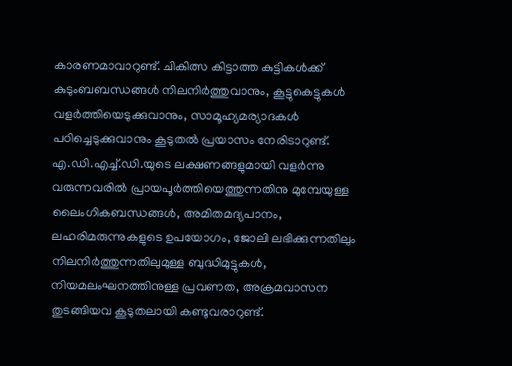കാരണമാവാറുണ്ട്. ചികിത്സ കിട്ടാത്ത കുട്ടികള്‍ക്ക് കുടുംബബന്ധങ്ങള്‍ നിലനിര്‍ത്തുവാനും, കൂട്ടുകെട്ടുകള്‍ വളര്‍ത്തിയെടുക്കുവാനും, സാമൂഹ്യമര്യാദകള്‍ പഠിച്ചെടുക്കുവാനും കൂടുതല്‍ പ്രയാസം നേരിടാറുണ്ട്. എ.ഡി.എച്ച്.ഡി.യുടെ ലക്ഷണങ്ങളുമായി വളര്‍ന്നു വരുന്നവരില്‍ പ്രായപൂര്‍ത്തിയെത്തുന്നതിനു മുമ്പേയുള്ള ലൈംഗികബന്ധങ്ങള്‍, അമിതമദ്യപാനം, ലഹരിമരുന്നുകളുടെ ഉപയോഗം, ജോലി ലഭിക്കുന്നതിലും നിലനിര്‍ത്തുന്നതിലുമുള്ള ബുദ്ധിമുട്ടുകള്‍, നിയമലംഘനത്തിനുള്ള പ്രവണത, അക്രമവാസന തുടങ്ങിയവ കൂടുതലായി കണ്ടുവരാറുണ്ട്.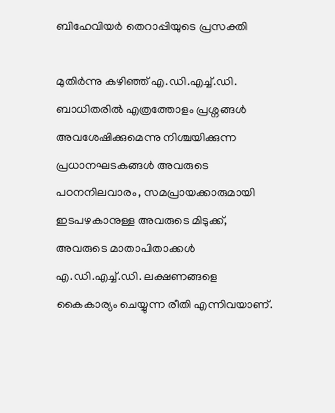ബിഹേവിയര്‍ തെറാപ്പിയുടെ പ്രസക്തി

മുതിര്‍ന്നു കഴിഞ്ഞ് എ.ഡി.എച്ച്.ഡി. ബാധിതരില്‍ എത്രത്തോളം പ്രശ്നങ്ങള്‍ അവശേഷിക്കുമെന്നു നിശ്ചയിക്കുന്ന  പ്രധാനഘടകങ്ങള്‍ അവരുടെ പഠനനിലവാരം, സമപ്രായക്കാരുമായി ഇടപഴകാനുള്ള അവരുടെ മിടുക്ക്, അവരുടെ മാതാപിതാക്കള്‍ എ.ഡി.എച്ച്.ഡി. ലക്ഷണങ്ങളെ കൈകാര്യം ചെയ്യുന്ന രീതി എന്നിവയാണ്.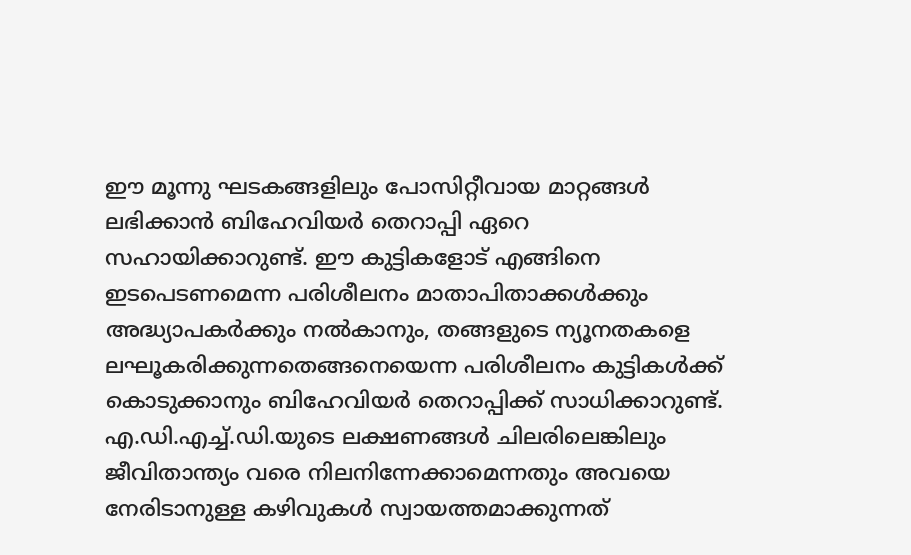ഈ മൂന്നു ഘടകങ്ങളിലും പോസിറ്റീവായ മാറ്റങ്ങള്‍ ലഭിക്കാന്‍ ബിഹേവിയര്‍ തെറാപ്പി ഏറെ സഹായിക്കാറുണ്ട്. ഈ കുട്ടികളോട് എങ്ങിനെ ഇടപെടണമെന്ന പരിശീലനം മാതാപിതാക്കള്‍ക്കും അദ്ധ്യാപകര്‍ക്കും നല്‍കാനും, തങ്ങളുടെ ന്യൂനതകളെ ലഘൂകരിക്കുന്നതെങ്ങനെയെന്ന പരിശീലനം കുട്ടികള്‍ക്ക് കൊടുക്കാനും ബിഹേവിയര്‍ തെറാപ്പിക്ക് സാധിക്കാറുണ്ട്. എ.ഡി.എച്ച്.ഡി.യുടെ ലക്ഷണങ്ങള്‍ ചിലരിലെങ്കിലും ജീവിതാന്ത്യം വരെ നിലനിന്നേക്കാമെന്നതും അവയെ നേരിടാനുള്ള കഴിവുകള്‍ സ്വായത്തമാക്കുന്നത്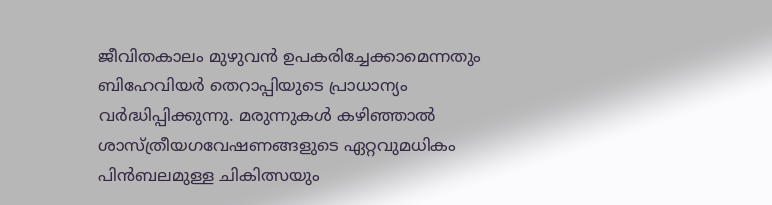ജീവിതകാലം മുഴുവന്‍ ഉപകരിച്ചേക്കാമെന്നതും ബിഹേവിയര്‍ തെറാപ്പിയുടെ പ്രാധാന്യം വര്‍ദ്ധിപ്പിക്കുന്നു. മരുന്നുകള്‍ കഴിഞ്ഞാല്‍ ശാസ്ത്രീയഗവേഷണങ്ങളുടെ ഏറ്റവുമധികം പിന്‍ബലമുള്ള ചികിത്സയും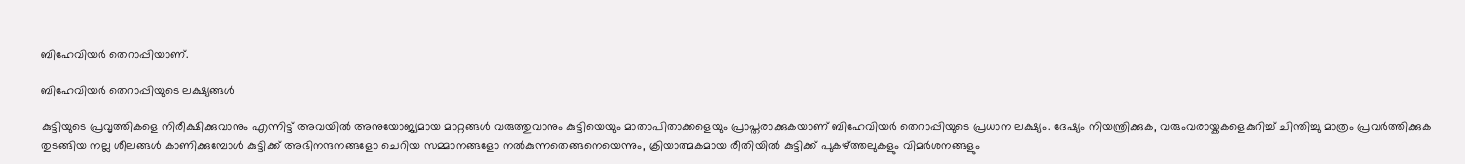ബിഹേവിയര്‍ തെറാപ്പിയാണ്.

ബിഹേവിയര്‍ തെറാപ്പിയുടെ ലക്ഷ്യങ്ങള്‍

കുട്ടിയുടെ പ്രവൃത്തികളെ നിരീക്ഷിക്കുവാനും എന്നിട്ട് അവയില്‍ അനുയോജ്യമായ മാറ്റങ്ങള്‍ വരുത്തുവാനും കുട്ടിയെയും മാതാപിതാക്കളെയും പ്രാപ്തരാക്കുകയാണ് ബിഹേവിയര്‍ തെറാപ്പിയുടെ പ്രധാന ലക്ഷ്യം. ദേഷ്യം നിയന്ത്രിക്കുക, വരുംവരായ്കകളെകുറിച്ച് ചിന്തിച്ചു മാത്രം പ്രവര്‍ത്തിക്കുക തുടങ്ങിയ നല്ല ശീലങ്ങള്‍ കാണിക്കുമ്പോള്‍ കുട്ടിക്ക് അഭിനന്ദനങ്ങളോ ചെറിയ സമ്മാനങ്ങളോ നല്‍കുന്നതെങ്ങനെയെന്നും, ക്രിയാത്മകമായ രീതിയില്‍ കുട്ടിക്ക് പുകഴ്ത്തലുകളും വിമര്‍ശനങ്ങളും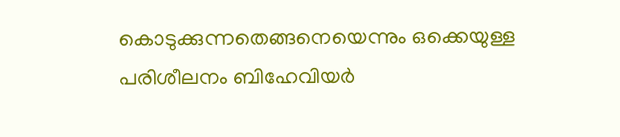കൊടുക്കുന്നതെങ്ങനെയെന്നും ഒക്കെയുള്ള പരിശീലനം ബിഹേവിയര്‍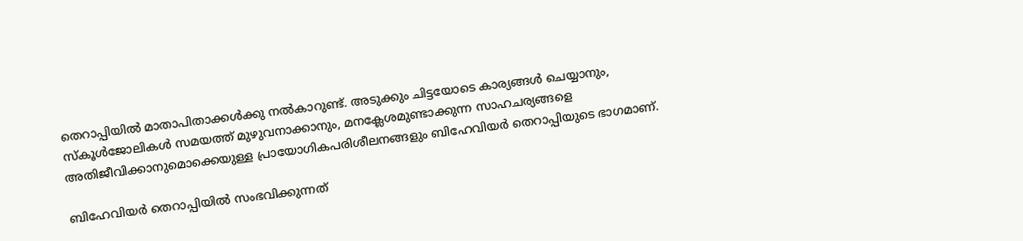തെറാപ്പിയില്‍ മാതാപിതാക്കള്‍ക്കു നല്‍കാറുണ്ട്. അടുക്കും ചിട്ടയോടെ കാര്യങ്ങള്‍ ചെയ്യാനും, സ്കൂള്‍ജോലികള്‍ സമയത്ത് മുഴുവനാ‍ക്കാനും, മനക്ലേശമുണ്ടാക്കുന്ന സാഹചര്യങ്ങളെ അതിജീവിക്കാനുമൊക്കെയുള്ള പ്രായോഗികപരിശീലനങ്ങളും ബിഹേവിയര്‍ തെറാപ്പിയുടെ ഭാഗമാണ്.

ബിഹേവിയര്‍ തെറാപ്പിയില്‍ സംഭവിക്കുന്നത്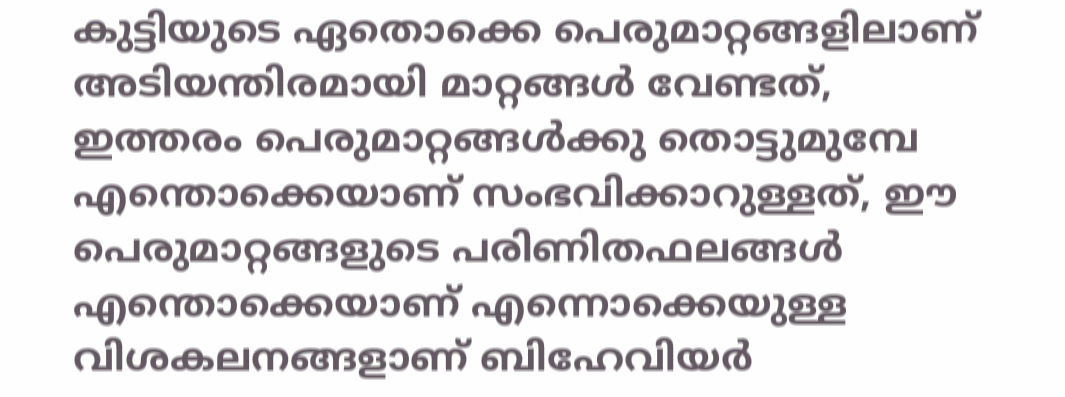കുട്ടിയുടെ ഏതൊക്കെ പെരുമാറ്റങ്ങളിലാണ് അടിയന്തിരമായി മാറ്റങ്ങള്‍ വേണ്ടത്, ഇത്തരം പെരുമാറ്റങ്ങള്‍ക്കു തൊട്ടുമുമ്പേ എന്തൊക്കെയാണ് സംഭവിക്കാറുള്ളത്, ഈ പെരുമാറ്റങ്ങളുടെ പരിണിതഫലങ്ങള്‍ എന്തൊക്കെയാണ് എന്നൊക്കെയുള്ള വിശകലനങ്ങളാണ് ബിഹേവിയര്‍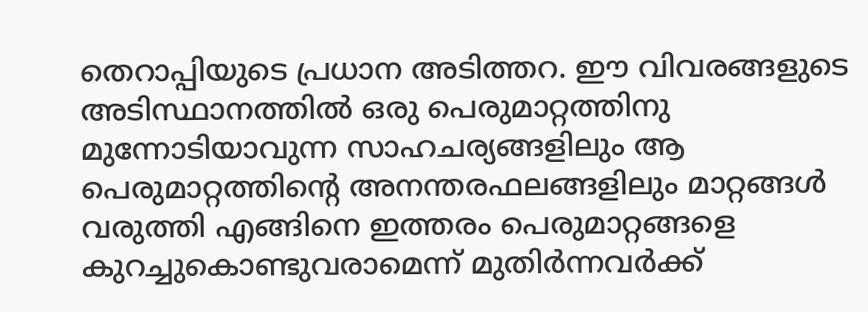തെറാപ്പിയുടെ പ്രധാന അടിത്തറ. ഈ വിവരങ്ങളുടെ അടിസ്ഥാനത്തില്‍ ഒരു പെരുമാറ്റത്തിനു മുന്നോടിയാവുന്ന സാഹചര്യങ്ങളിലും ആ പെരുമാറ്റത്തിന്റെ അനന്തരഫലങ്ങളിലും മാറ്റങ്ങള്‍ വരുത്തി എങ്ങിനെ ഇത്തരം പെരുമാറ്റങ്ങളെ കുറച്ചുകൊണ്ടുവരാമെന്ന് മുതിര്‍ന്നവര്‍ക്ക്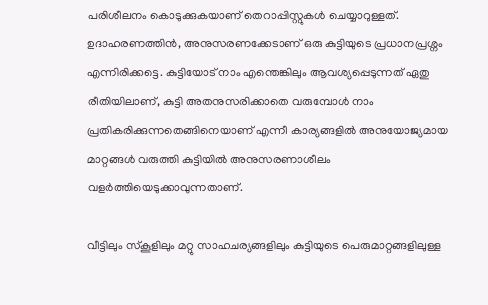പരിശീലനം കൊടുക്കുകയാണ് തെറാപ്പിസ്റ്റുകള്‍ ചെയ്യാറുള്ളത്. ഉദാഹരണത്തിന്‍, അനുസരണക്കേടാണ് ഒരു കുട്ടിയുടെ പ്രധാനപ്രശ്നം എന്നിരിക്കട്ടെ. കുട്ടിയോട് നാം എന്തെങ്കിലും ആവശ്യപ്പെടുന്നത് ഏതു രീതിയിലാണ്, കുട്ടി അതനുസരിക്കാതെ വരുമ്പോള്‍ നാം പ്രതികരിക്കുന്നതെങ്ങിനെയാണ് എന്നീ കാര്യങ്ങളില്‍ അനുയോജ്യമായ മാറ്റങ്ങള്‍ വരുത്തി കുട്ടിയില്‍ അനുസരണാശീലം വളര്‍ത്തിയെടുക്കാവുന്നതാണ്.

വീട്ടിലും സ്കൂളിലും മറ്റു സാഹചര്യങ്ങളിലും കുട്ടിയുടെ പെരുമാറ്റങ്ങളിലുള്ള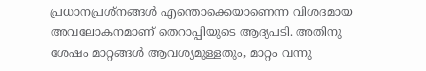പ്രധാനപ്രശ്നങ്ങള്‍ എന്തൊക്കെയാണെന്ന വിശദമായ അവലോകനമാണ് തെറാപ്പിയുടെ ആദ്യപടി. അതിനു ശേഷം മാറ്റങ്ങള്‍ ആവശ്യമുള്ളതും, മാറ്റം വന്നു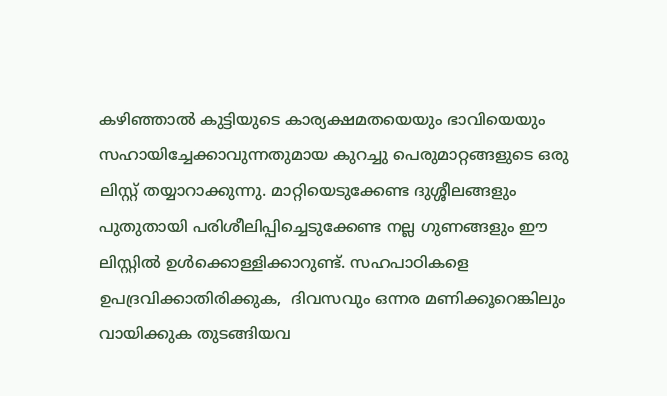കഴിഞ്ഞാല്‍ കുട്ടിയുടെ കാര്യക്ഷമതയെയും ഭാവിയെയും സഹായിച്ചേക്കാവുന്നതുമായ കുറച്ചു പെരുമാറ്റങ്ങളുടെ ഒരു ലിസ്റ്റ് തയ്യാറാക്കുന്നു. മാറ്റിയെടുക്കേണ്ട ദുശ്ശീലങ്ങളും പുതുതായി പരിശീലിപ്പിച്ചെടുക്കേണ്ട നല്ല ഗുണങ്ങളും ഈ ലിസ്റ്റില്‍ ഉള്‍ക്കൊള്ളിക്കാറുണ്ട്. സഹപാഠികളെ ഉപദ്രവിക്കാതിരിക്കുക,  ദിവസവും ഒന്നര മണിക്കൂറെങ്കിലും വായിക്കുക തുടങ്ങിയവ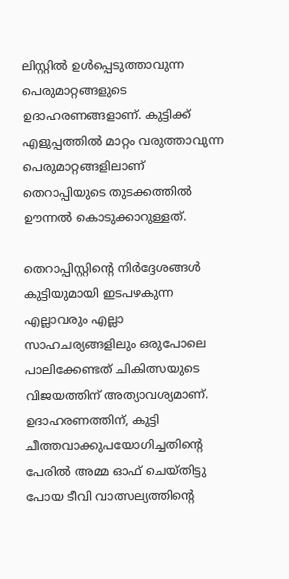ലിസ്റ്റില്‍ ഉള്‍പ്പെടുത്താവുന്ന പെരുമാറ്റങ്ങളുടെ ഉദാ‍ഹരണങ്ങളാണ്. കുട്ടിക്ക് എളുപ്പത്തില്‍ മാറ്റം വരുത്താവുന്ന പെരുമാറ്റങ്ങളിലാണ് തെറാപ്പിയുടെ തുടക്കത്തില്‍ ഊന്നല്‍ കൊടുക്കാറുള്ളത്.

തെറാപ്പിസ്റ്റിന്റെ നിര്‍ദ്ദേശങ്ങള്‍ കുട്ടിയുമായി ഇടപഴകുന്ന എല്ലാവരും എല്ലാ സാഹചര്യങ്ങളിലും ഒരുപോലെ പാലിക്കേണ്ടത് ചികിത്സയുടെ വിജയത്തിന് അത്യാവശ്യമാണ്. ഉദാഹരണത്തിന്, കുട്ടി ചീത്തവാക്കുപയോഗിച്ചതിന്റെ പേരില്‍ അമ്മ ഓഫ് ചെയ്തിട്ടു പോയ ടീവി വാത്സല്യത്തിന്റെ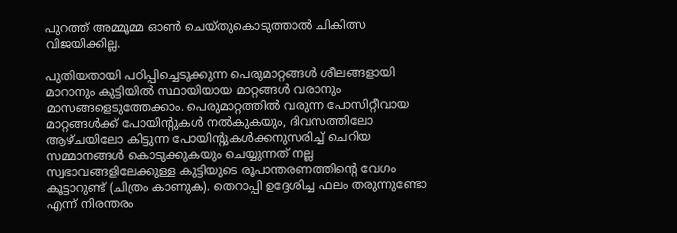പുറത്ത് അമ്മൂമ്മ ഓണ്‍ ചെയ്തുകൊടുത്താല്‍ ചികിത്സ വിജയിക്കില്ല.

പുതിയതായി പഠിപ്പിച്ചെടുക്കുന്ന പെരുമാറ്റങ്ങള്‍ ശീലങ്ങളായി മാറാനും കുട്ടിയില്‍ സ്ഥായിയായ മാറ്റങ്ങള്‍ വരാനും മാസങ്ങളെടുത്തേക്കാം. പെരുമാറ്റത്തില്‍ വരുന്ന പോസിറ്റീവായ മാറ്റങ്ങള്‍ക്ക് പോയിന്റുകള്‍ നല്‍കുകയും, ദിവസത്തിലോ ആഴ്ചയിലോ കിട്ടുന്ന പോയിന്റുകള്‍ക്കനുസരിച്ച് ചെറിയ സമ്മാനങ്ങള്‍ കൊടുക്കുകയും ചെയ്യുന്നത് നല്ല സ്വഭാവങ്ങളിലേക്കുള്ള കുട്ടിയുടെ രൂപാന്തരണത്തിന്റെ വേഗം കൂട്ടാറുണ്ട് (ചിത്രം കാണുക). തെറാപ്പി ഉദ്ദേശിച്ച ഫലം തരുന്നുണ്ടോ എന്ന് നിരന്തരം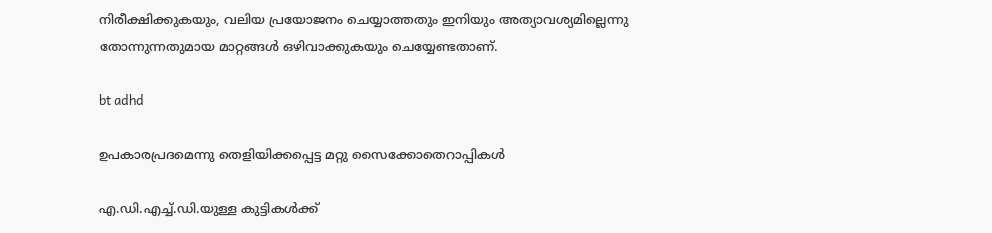നിരീക്ഷിക്കുകയും, വലിയ പ്രയോജനം ചെയ്യാത്തതും ഇനിയും അത്യാവശ്യമില്ലെന്നു തോന്നുന്നതുമായ മാറ്റങ്ങള്‍ ഒഴിവാക്കുകയും ചെയ്യേണ്ടതാണ്.

bt adhd

ഉപകാരപ്രദമെന്നു തെളിയിക്കപ്പെട്ട മറ്റു സൈക്കോതെറാപ്പികള്‍

എ.ഡി.എച്ച്.ഡി.യുള്ള കുട്ടികള്‍ക്ക്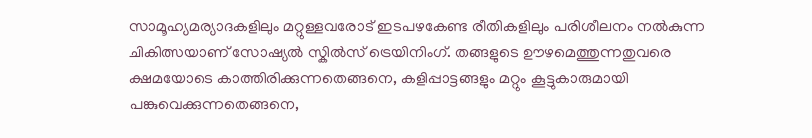സാമൂഹ്യമര്യാദകളിലും മറ്റുള്ളവരോട് ഇടപഴകേണ്ട രീതികളിലും പരിശീലനം നല്‍കുന്ന ചികിത്സയാണ് സോഷ്യല്‍ സ്കില്‍സ് ട്രെയിനിംഗ്. തങ്ങളുടെ ഊഴമെത്തുന്നതുവരെ ക്ഷമയോടെ കാത്തിരിക്കുന്നതെങ്ങനെ, കളിപ്പാട്ടങ്ങളും മറ്റും കൂട്ടുകാരുമായി പങ്കുവെക്കുന്നതെങ്ങനെ,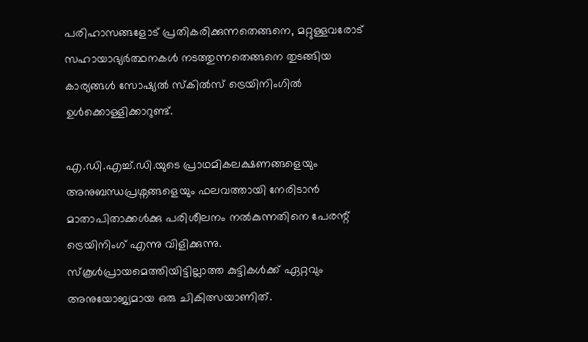പരിഹാസങ്ങളോട് പ്രതികരിക്കുന്നതെങ്ങനെ, മറ്റുള്ളവരോട് സഹായാഭ്യര്‍ത്ഥനകള്‍ നടത്തുന്നതെങ്ങനെ തുടങ്ങിയ കാര്യങ്ങള്‍ സോഷ്യല്‍ സ്കില്‍സ് ട്രെയിനിംഗില്‍ ഉള്‍ക്കൊള്ളിക്കാറുണ്ട്.

എ.ഡി.എച്ച്.ഡി.യുടെ പ്രാഥമികലക്ഷണങ്ങളെയും അനുബന്ധപ്രശ്നങ്ങളെയും ഫലവത്തായി നേരിടാന്‍ മാതാപിതാക്കള്‍ക്കു പരിശീലനം നല്‍കുന്നതിനെ പേരന്റ് ട്രെയിനിംഗ് എന്നു വിളിക്കുന്നു. സ്കൂള്‍പ്രായമെത്തിയിട്ടില്ലാത്ത കുട്ടികള്‍ക്ക് ഏറ്റവും അനുയോജ്യമായ ഒരു ചികിത്സയാണിത്.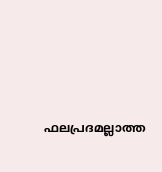ഫലപ്രദമല്ലാത്ത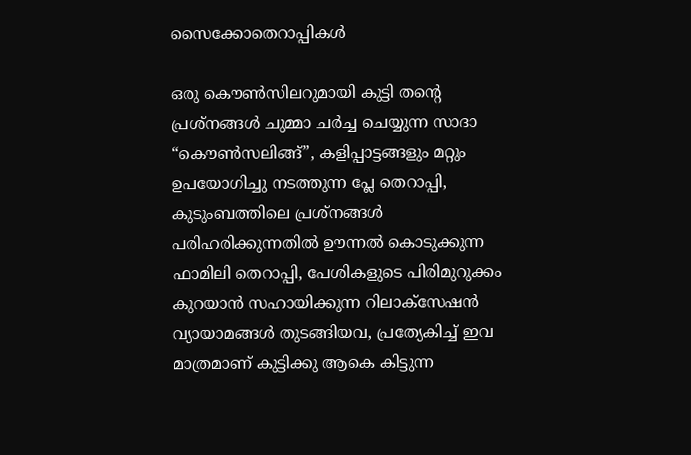സൈക്കോതെറാപ്പികള്‍

ഒരു കൌണ്‍സിലറുമായി കുട്ടി തന്റെ പ്രശ്നങ്ങള്‍ ചുമ്മാ ചര്‍ച്ച ചെയ്യുന്ന സാദാ “കൌണ്‍സലിങ്ങ്”, കളിപ്പാട്ടങ്ങളും മറ്റും ഉപയോഗിച്ചു നടത്തുന്ന പ്ലേ തെറാപ്പി, കുടുംബത്തിലെ പ്രശ്നങ്ങള്‍ പരിഹരിക്കുന്നതില്‍ ഊന്നല്‍ കൊടുക്കുന്ന ഫാമിലി തെറാപ്പി, പേശികളുടെ പിരിമുറുക്കം കുറയാന്‍ സഹായിക്കുന്ന റിലാക്സേഷന്‍ വ്യായാമങ്ങള്‍ തുടങ്ങിയവ, പ്രത്യേകിച്ച് ഇവ മാത്രമാണ് കുട്ടിക്കു ആകെ കിട്ടുന്ന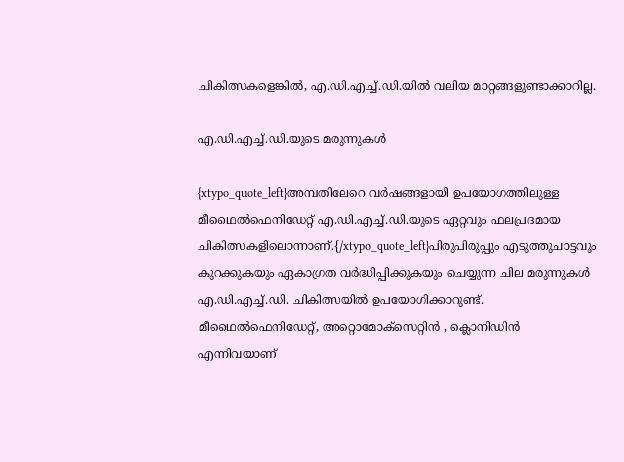ചികിത്സകളെങ്കില്‍, എ.ഡി.എച്ച്.ഡി.യില്‍ വലിയ മാറ്റങ്ങളുണ്ടാക്കാറില്ല.

എ.ഡി.എച്ച്.ഡി.യുടെ മരുന്നുകള്‍

{xtypo_quote_left}അമ്പതിലേറെ വര്‍ഷങ്ങളായി ഉപയോഗത്തിലുള്ള മീഥൈല്‍ഫെനിഡേറ്റ് എ.ഡി.എച്ച്.ഡി.യുടെ ഏറ്റവും ഫലപ്രദമായ ചികിത്സകളിലൊന്നാണ്.{/xtypo_quote_left}പിരുപിരുപ്പും എടുത്തുചാട്ടവും കുറക്കുകയും ഏകാഗ്രത വര്‍ദ്ധിപ്പിക്കുകയും ചെയ്യുന്ന ചില മരുന്നുകള്‍ എ.ഡി.എച്ച്.ഡി. ചികിത്സയില്‍ ഉപയോഗിക്കാറുണ്ട്. മീഥൈല്‍ഫെനിഡേറ്റ്, അറ്റൊമോക്സെറ്റിന്‍ ‍, ക്ലൊനിഡിന്‍ എന്നിവയാണ്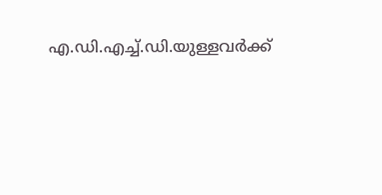എ.ഡി.എച്ച്.ഡി.യുള്ളവര്‍ക്ക്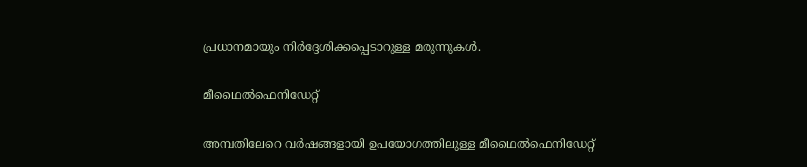പ്രധാനമായും നിര്‍ദ്ദേശിക്കപ്പെടാറുള്ള മരുന്നുകള്‍.

മീഥൈല്‍ഫെനിഡേറ്റ്

അമ്പതിലേറെ വര്‍ഷങ്ങളായി ഉപയോഗത്തിലുള്ള മീഥൈല്‍ഫെനിഡേറ്റ്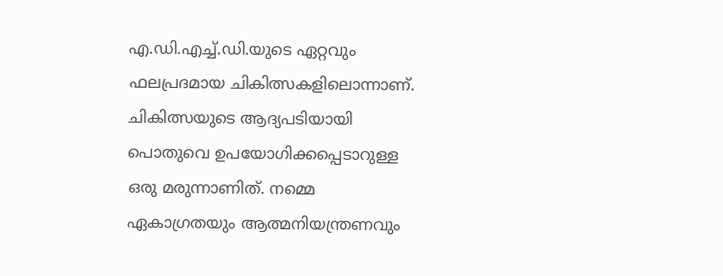എ.ഡി.എച്ച്.ഡി.യുടെ ഏറ്റവും ഫലപ്രദമായ ചികിത്സകളിലൊന്നാണ്. ചികിത്സയുടെ ആദ്യപടിയായി പൊതുവെ ഉപയോഗിക്കപ്പെടാറുള്ള ഒരു മരുന്നാണിത്. നമ്മെ ഏകാഗ്രതയും ആത്മനിയന്ത്രണവും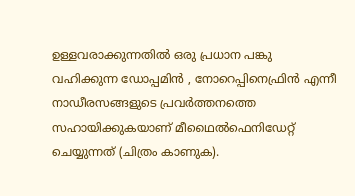ഉള്ളവരാക്കുന്നതില്‍ ഒരു പ്രധാന പങ്കു വഹിക്കുന്ന ഡോപ്പമിന്‍ , നോറെപ്പിനെഫ്രിന്‍ എന്നീ നാഡീരസങ്ങളുടെ പ്രവര്‍ത്തനത്തെ സഹായിക്കുകയാണ് മീഥൈല്‍ഫെനിഡേറ്റ് ചെയ്യുന്നത് (ചിത്രം കാണുക).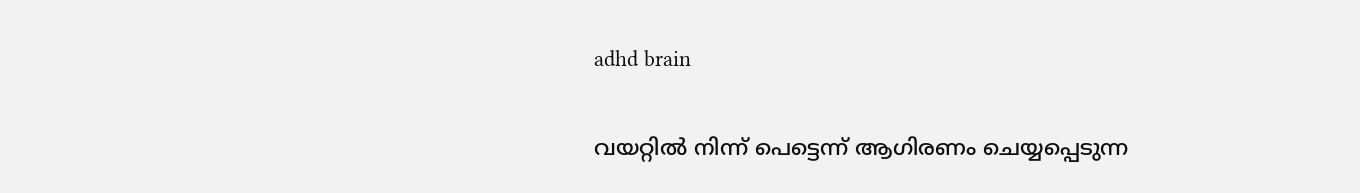adhd brain

വയറ്റില്‍ നിന്ന് പെട്ടെന്ന് ആഗിരണം ചെയ്യപ്പെടുന്ന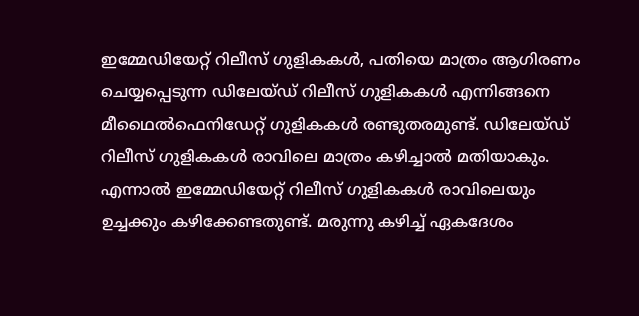ഇമ്മേഡിയേറ്റ് റിലീസ് ഗുളികകള്‍, പതിയെ മാത്രം ആഗിരണം ചെയ്യപ്പെടുന്ന ഡിലേയ്ഡ് റിലീസ് ഗുളികകള്‍ എന്നിങ്ങനെ മീഥൈല്‍ഫെനിഡേറ്റ് ഗുളികകള്‍ രണ്ടുതരമുണ്ട്. ഡിലേയ്ഡ് റിലീസ് ഗുളികകള്‍ രാവിലെ മാത്രം കഴിച്ചാല്‍ മതിയാകും. എന്നാല്‍ ഇമ്മേഡിയേറ്റ് റിലീസ് ഗുളികകള്‍ രാവിലെയും ഉച്ചക്കും കഴിക്കേണ്ടതുണ്ട്. മരുന്നു കഴിച്ച് ഏകദേശം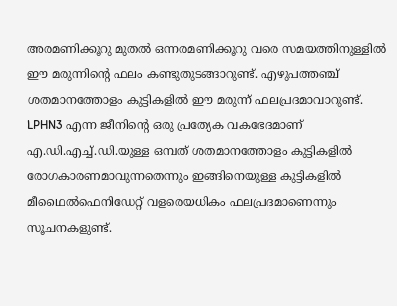അരമണിക്കൂറു മുതല്‍ ഒന്നരമണിക്കൂറു വരെ സമയത്തിനുള്ളില്‍ ഈ മരുന്നിന്റെ ഫലം കണ്ടുതുടങ്ങാറുണ്ട്. എഴുപത്തഞ്ച് ശതമാനത്തോളം കുട്ടികളില്‍ ഈ മരുന്ന് ഫലപ്രദമാവാറുണ്ട്. LPHN3 എന്ന ജീനിന്റെ ഒരു പ്രത്യേക വകഭേദമാണ് എ.ഡി.എച്ച്.ഡി.യുള്ള ഒമ്പത് ശതമാനത്തോളം കുട്ടികളില്‍ രോഗകാരണമാവുന്നതെന്നും ഇങ്ങിനെയുള്ള കുട്ടികളില്‍ മീഥൈല്‍ഫെനിഡേറ്റ് വളരെയധികം ഫലപ്രദമാണെന്നും സൂചനകളുണ്ട്.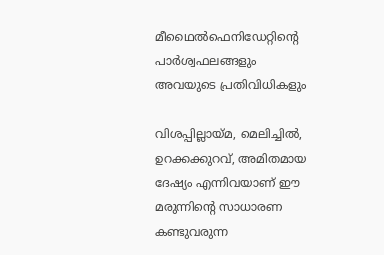മീഥൈല്‍ഫെനിഡേറ്റിന്റെ പാര്‍ശ്വഫലങ്ങളും അവയുടെ പ്രതിവിധികളും

വിശപ്പില്ലായ്മ, മെലിച്ചില്‍, ഉറക്കക്കുറവ്, അമിതമായ ദേഷ്യം എന്നിവയാണ് ഈ മരുന്നിന്റെ സാധാരണ കണ്ടുവരുന്ന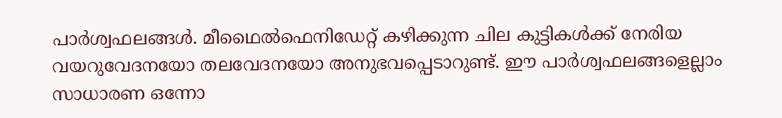പാര്‍ശ്വഫലങ്ങള്‍. മീഥൈല്‍ഫെനിഡേറ്റ് കഴിക്കുന്ന ചില കുട്ടികള്‍ക്ക് നേരിയ വയറുവേദനയോ തലവേദനയോ അനുഭവപ്പെടാറുണ്ട്. ഈ പാര്‍ശ്വഫലങ്ങളെല്ലാം സാധാരണ ഒന്നോ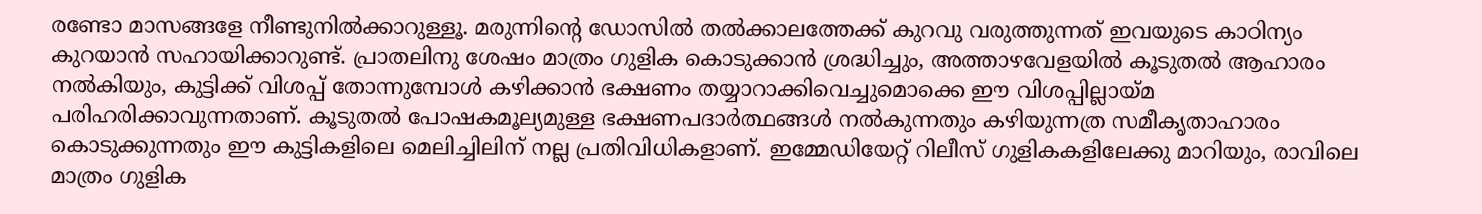രണ്ടോ മാസങ്ങളേ നീണ്ടുനില്‍ക്കാറുള്ളൂ. മരുന്നിന്റെ ഡോസില്‍ തല്‍ക്കാലത്തേക്ക് കുറവു വരുത്തുന്നത് ഇവയുടെ കാഠിന്യം കുറയാന്‍ സഹായിക്കാറുണ്ട്. പ്രാതലിനു ശേഷം മാത്രം ഗുളിക കൊടുക്കാന്‍ ശ്രദ്ധിച്ചും, അത്താഴവേളയില്‍ കൂടുതല്‍ ആഹാരം നല്‍കിയും, കുട്ടിക്ക് വിശപ്പ് തോന്നുമ്പോള്‍ കഴിക്കാന്‍ ഭക്ഷണം തയ്യാറാക്കിവെച്ചുമൊക്കെ ഈ വിശപ്പില്ലായ്മ പരിഹരിക്കാവുന്നതാണ്. കൂടുതല്‍ പോഷകമൂല്യമുള്ള ഭക്ഷണപദാര്‍ത്ഥങ്ങള്‍ നല്‍കുന്നതും കഴിയുന്നത്ര സമീകൃതാഹാരം കൊടുക്കുന്നതും ഈ കുട്ടികളിലെ മെലിച്ചിലിന് നല്ല പ്രതിവിധികളാണ്. ഇമ്മേഡിയേറ്റ് റിലീസ് ഗുളികകളിലേക്കു മാറിയും, രാവിലെ മാത്രം ഗുളിക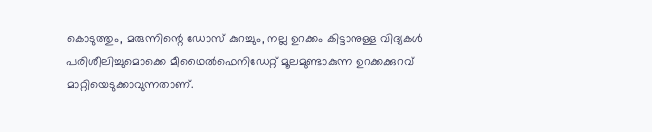കൊടുത്തും, മരുന്നിന്റെ ഡോസ് കുറച്ചും, നല്ല ഉറക്കം കിട്ടാനുള്ള വിദ്യകള്‍ പരിശീലിച്ചുമൊക്കെ മീഥൈല്‍ഫെനിഡേറ്റ് മൂലമുണ്ടാകുന്ന ഉറക്കക്കുറവ് മാറ്റിയെടുക്കാവുന്നതാണ്.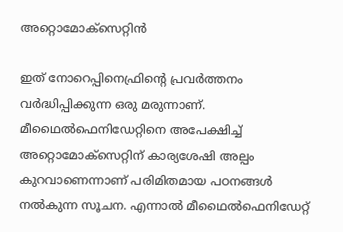അറ്റൊമോക്സെറ്റിന്‍

ഇത് നോറെപ്പിനെഫ്രിന്റെ പ്രവര്‍ത്തനം വര്‍ദ്ധിപ്പിക്കുന്ന ഒരു മരുന്നാണ്. മീഥൈല്‍ഫെനിഡേറ്റിനെ അപേക്ഷിച്ച് അറ്റൊമോക്സെറ്റിന് കാര്യശേഷി അല്പം കുറവാണെന്നാണ് പരിമിതമായ പഠനങ്ങള്‍ നല്‍കുന്ന സൂചന. എന്നാല്‍ മീഥൈല്‍ഫെനിഡേറ്റ്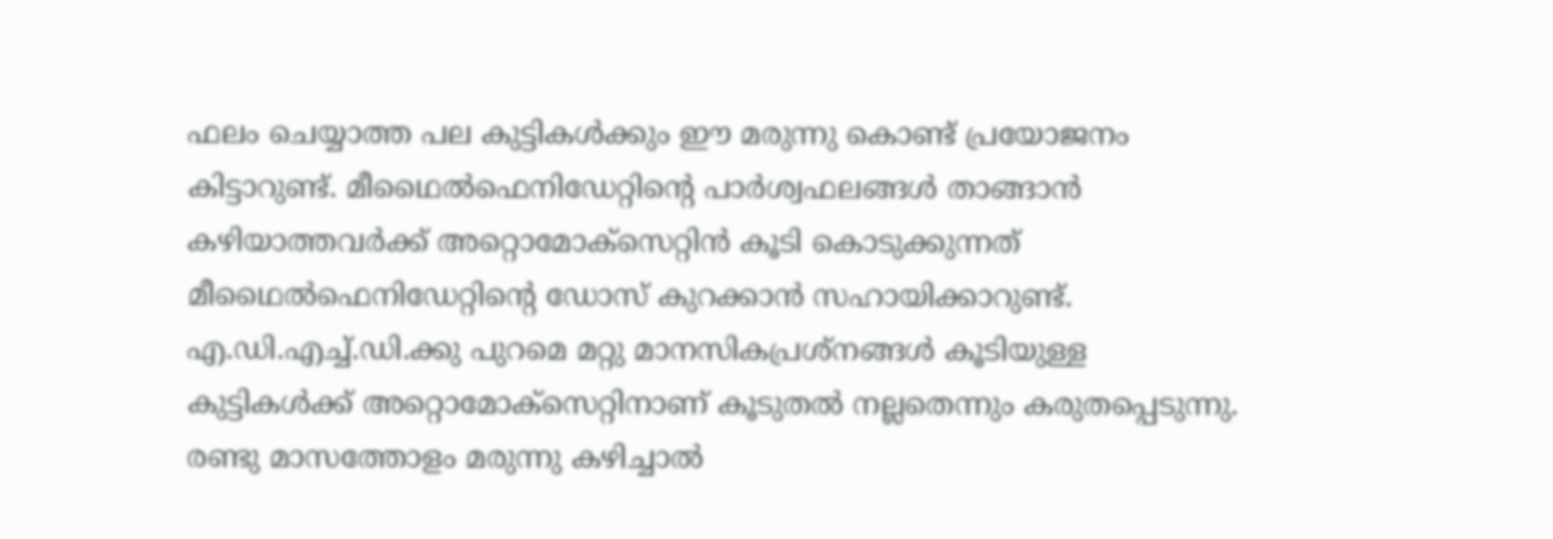ഫലം ചെയ്യാത്ത പല കുട്ടികള്‍ക്കും ഈ മരുന്നു കൊണ്ട് പ്രയോജനം കിട്ടാറുണ്ട്. മീഥൈല്‍ഫെനിഡേറ്റിന്റെ പാര്‍ശ്വഫലങ്ങള്‍ താങ്ങാന്‍ കഴിയാത്തവര്‍ക്ക് അറ്റൊമോക്സെറ്റിന്‍ കൂടി കൊടുക്കുന്നത് മീഥൈല്‍ഫെനിഡേറ്റിന്റെ ഡോസ് കുറക്കാന്‍ സഹായിക്കാറുണ്ട്. എ.ഡി.എച്ച്.ഡി.ക്കു പുറമെ മറ്റു മാനസികപ്രശ്നങ്ങള്‍ കൂടിയുള്ള കുട്ടികള്‍ക്ക് അറ്റൊമോക്സെറ്റിനാണ് കൂടുതല്‍ നല്ലതെന്നും കരുതപ്പെടുന്നു.  രണ്ടു മാസത്തോളം മരുന്നു കഴിച്ചാല്‍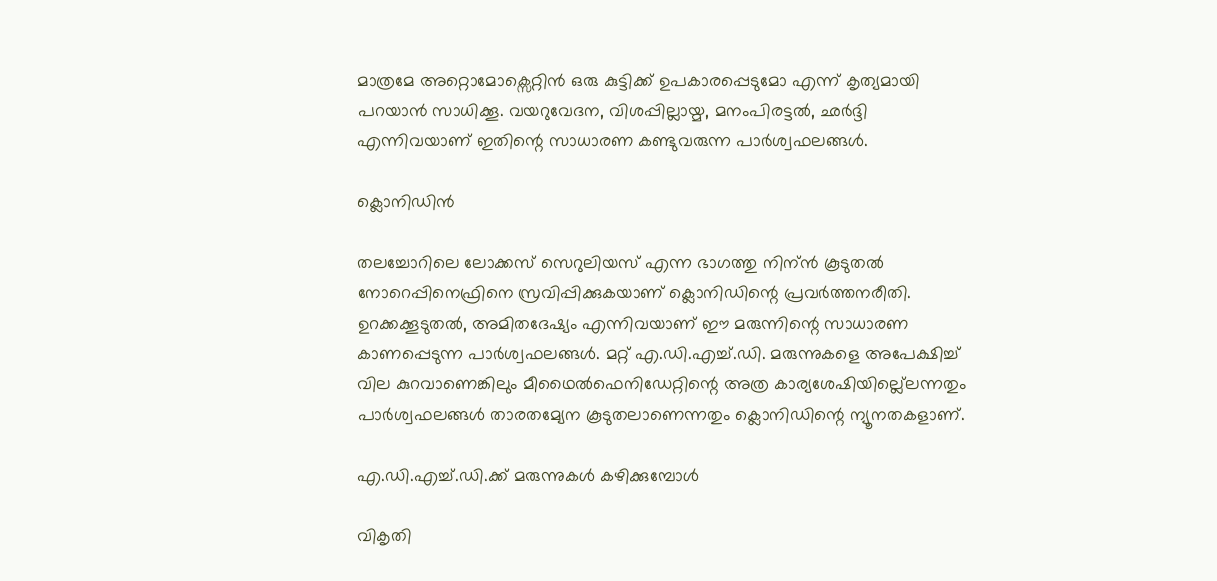മാത്രമേ അറ്റൊമോക്സെറ്റിന്‍ ഒരു കുട്ടിക്ക് ഉപകാരപ്പെടുമോ എന്ന് കൃത്യമായി പറയാന്‍ സാധിക്കൂ. വയറുവേദന, വിശപ്പില്ലായ്മ, മനംപിരട്ടല്‍, ഛര്‍ദ്ദി എന്നിവയാണ് ഇതിന്റെ സാധാരണ കണ്ടുവരുന്ന പാര്‍ശ്വഫലങ്ങള്‍.

ക്ലൊനിഡിന്‍

തലച്ചോറിലെ ലോക്കസ് സെറുലിയസ് എന്ന ഭാഗത്തു നിന്ന്‍ കൂടുതല്‍ നോറെപ്പിനെഫ്രിനെ സ്രവിപ്പിക്കുകയാണ് ക്ലൊനിഡിന്റെ പ്രവര്‍ത്തനരീതി. ഉറക്കക്കൂടുതല്‍, അമിതദേഷ്യം എന്നിവയാണ് ഈ മരുന്നിന്റെ സാധാരണ കാണപ്പെടുന്ന പാര്‍ശ്വഫലങ്ങള്‍. മറ്റ് എ.ഡി.എച്ച്.ഡി. മരുന്നുകളെ അപേക്ഷിച്ച് വില കുറവാണെങ്കിലും മീഥൈല്‍ഫെനിഡേറ്റിന്റെ അത്ര കാര്യശേഷിയില്ല്ലെന്നതും പാര്‍ശ്വഫലങ്ങള്‍ താരതമ്യേന കൂടുതലാണെന്നതും ക്ലൊനിഡിന്റെ ന്യൂനതകളാണ്.

എ.ഡി.എച്ച്.ഡി.ക്ക് മരുന്നുകള്‍ കഴിക്കുമ്പോള്‍

വികൃതി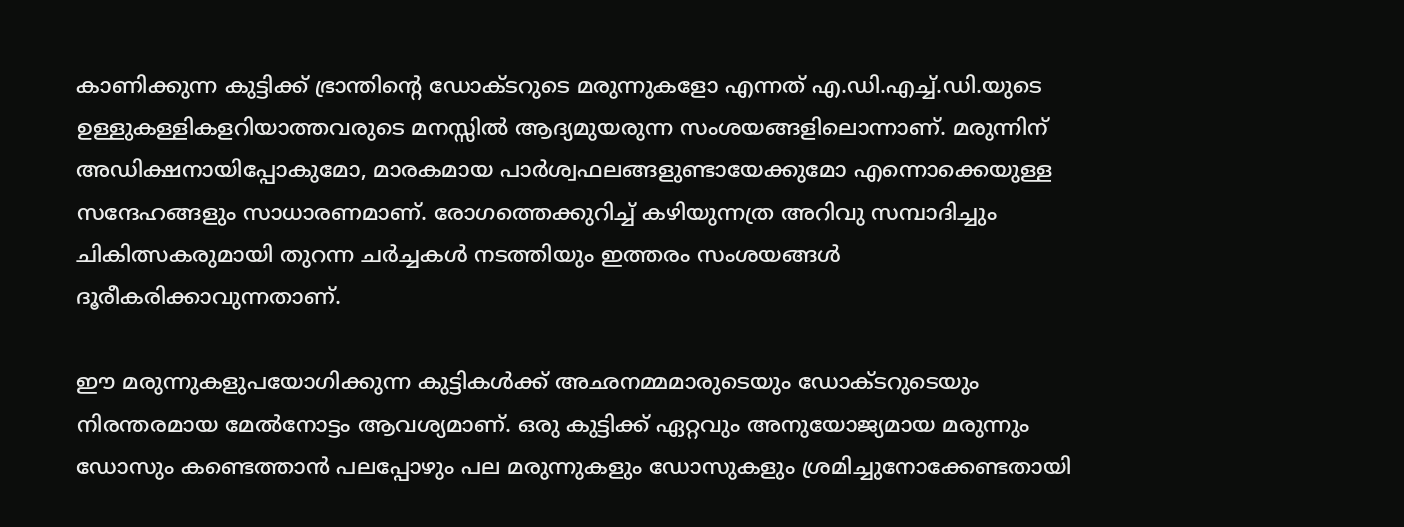കാണിക്കുന്ന കുട്ടി‍ക്ക് ഭ്രാന്തിന്റെ ഡോക്ടറുടെ മരുന്നുകളോ എന്നത് എ.ഡി.എച്ച്.ഡി.യുടെ ഉള്ളുകള്ളികളറിയാത്തവരുടെ മനസ്സില്‍ ആദ്യമുയരുന്ന സംശയങ്ങളിലൊന്നാണ്. മരുന്നിന് അഡിക്ഷനായിപ്പോകുമോ, മാരകമായ പാര്‍ശ്വഫലങ്ങളുണ്ടായേക്കുമോ എന്നൊക്കെയുള്ള സന്ദേഹങ്ങളും സാധാരണമാണ്. രോഗത്തെക്കുറിച്ച് കഴിയുന്നത്ര അറിവു സമ്പാദിച്ചും  ചികിത്സകരുമായി തുറന്ന ചര്‍ച്ചകള്‍ നടത്തിയും ഇത്തരം സംശയങ്ങള്‍ ദൂരീകരിക്കാവുന്നതാണ്.

ഈ മരുന്നുകളുപയോഗിക്കുന്ന കുട്ടികള്‍ക്ക് അഛനമ്മമാരുടെയും ഡോക്ടറുടെയും നിരന്തരമായ മേല്‍നോട്ടം ആവശ്യമാണ്. ഒരു കുട്ടിക്ക് ഏറ്റവും അനുയോജ്യമായ മരുന്നും ഡോസും കണ്ടെത്താന്‍ പലപ്പോഴും പല മരുന്നുകളും ഡോസുകളും ശ്രമിച്ചുനോക്കേണ്ടതായി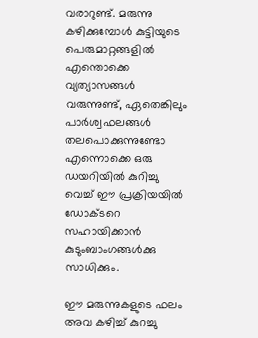വരാറുണ്ട്. മരുന്നു കഴിക്കുമ്പോള്‍ കുട്ടിയുടെ പെരുമാറ്റങ്ങളില്‍ എന്തൊക്കെ വ്യത്യാസങ്ങള്‍ വരുന്നുണ്ട്, ഏതെങ്കിലും പാര്‍ശ്വഫലങ്ങള്‍ തലപൊക്കുന്നുണ്ടോ എന്നൊക്കെ ഒരു ഡയറിയില്‍ കുറിച്ചു വെച്ച് ഈ പ്രക്രിയയില്‍ ഡോക്ടറെ സഹായിക്കാന്‍ കുടുംബാംഗങ്ങള്‍ക്കു സാധിക്കും.

ഈ മരുന്നുകളുടെ ഫലം അവ കഴിച്ച് കുറച്ചു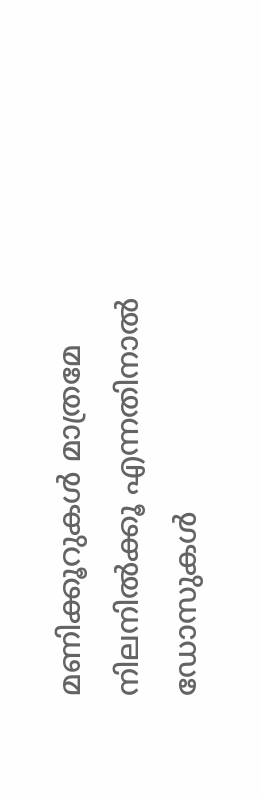മണിക്കൂറുകള്‍ മാത്രമേ നിലനില്‍ക്കൂ എന്നതിനാല്‍ ഡോസുകള്‍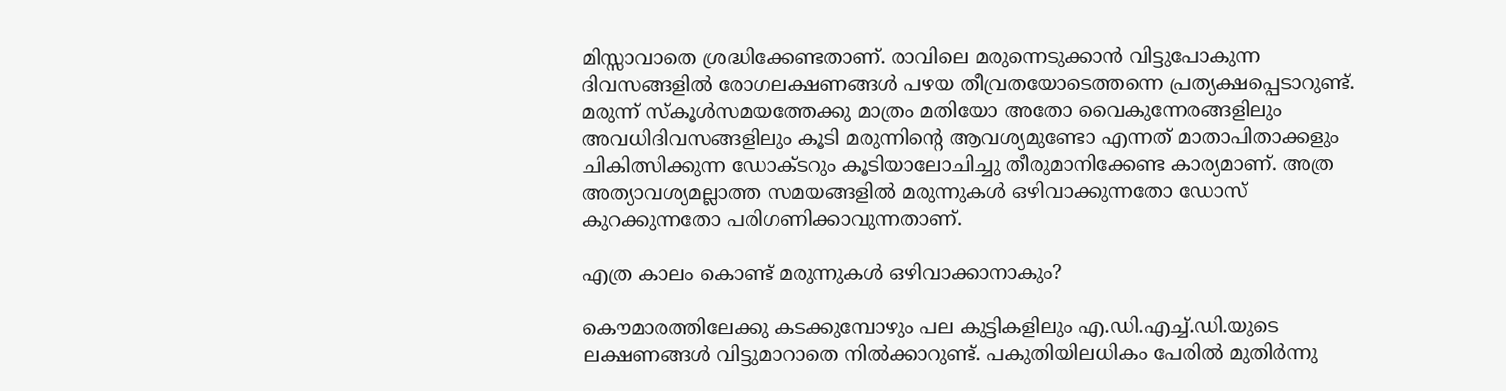മിസ്സാവാതെ ശ്രദ്ധിക്കേണ്ടതാണ്. രാവിലെ മരുന്നെടുക്കാന്‍ വിട്ടുപോകുന്ന ദിവസങ്ങളില്‍ രോഗലക്ഷണങ്ങള്‍ പഴയ തീവ്രതയോടെത്തന്നെ പ്രത്യക്ഷപ്പെടാറുണ്ട്.  മരുന്ന് സ്കൂള്‍സമയത്തേക്കു മാത്രം മതിയോ അതോ വൈകുന്നേരങ്ങളിലും അവധിദിവസങ്ങളിലും കൂടി മരുന്നിന്റെ ആവശ്യമുണ്ടോ എന്നത് മാതാപിതാക്കളും ചികിത്സിക്കുന്ന ഡോക്ടറും കൂടിയാലോചിച്ചു തീരുമാനിക്കേണ്ട കാര്യമാണ്. അത്ര അത്യാവശ്യമല്ലാത്ത സമയങ്ങളില്‍ മരുന്നുകള്‍ ഒഴിവാക്കുന്നതോ ഡോസ് കുറക്കുന്നതോ പരിഗണിക്കാവുന്നതാണ്.

എത്ര കാലം കൊണ്ട് മരുന്നുകള്‍ ഒഴിവാക്കാനാകും?

കൌമാരത്തിലേക്കു കടക്കുമ്പോഴും പല കുട്ടികളിലും എ.ഡി.എച്ച്.ഡി.യുടെ ലക്ഷണങ്ങള്‍ വിട്ടുമാറാതെ നില്‍ക്കാറുണ്ട്. പകുതിയിലധികം പേരില്‍ മുതിര്‍ന്നു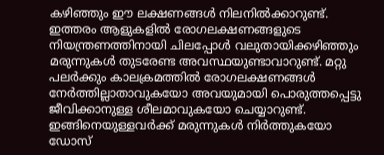കഴിഞ്ഞും ഈ ലക്ഷണങ്ങള്‍ നിലനില്‍ക്കാറുണ്ട്. ഇത്തരം ആളുകളില്‍ രോഗലക്ഷണങ്ങളുടെ നിയന്ത്രണത്തിനായി ചിലപ്പോള്‍ വലുതായിക്കഴിഞ്ഞും മരുന്നുകള്‍ തുടരേണ്ട അവസ്ഥയുണ്ടാവാറുണ്ട്. മറ്റു പലര്‍ക്കും കാലക്രമത്തില്‍ രോഗലക്ഷണങ്ങള്‍ നേര്‍ത്തില്ലാതാവുകയോ അവയുമായി പൊരുത്തപ്പെട്ടു ജീവിക്കാനുള്ള ശീലമാവുകയോ ചെയ്യാറുണ്ട്. ഇങ്ങിനെയുള്ളവര്‍ക്ക് മരുന്നുകള്‍ നിര്‍ത്തുകയോ ഡോസ്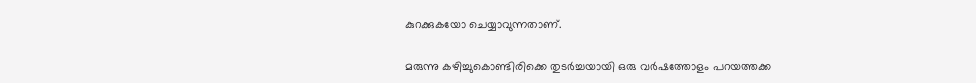കുറക്കുകയോ ചെയ്യാവുന്നതാണ്.

മരുന്നു കഴിച്ചുകൊണ്ടിരിക്കെ തുടര്‍ച്ചയായി ഒരു വര്‍ഷത്തോളം പറയത്തക്ക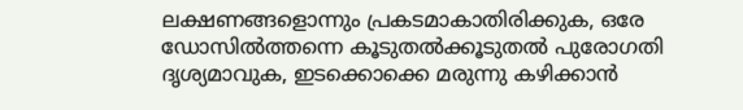ലക്ഷണങ്ങളൊന്നും പ്രകടമാകാതിരിക്കുക, ഒരേ ഡോസില്‍ത്തന്നെ കൂടുതല്‍ക്കൂടുതല്‍ പുരോഗതി ദൃശ്യമാവുക, ഇടക്കൊക്കെ മരുന്നു കഴിക്കാന്‍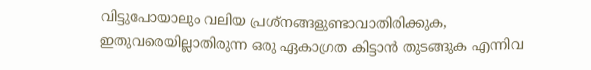വിട്ടുപോയാലും വലിയ പ്രശ്നങ്ങളുണ്ടാവാതിരിക്കുക, ഇതുവരെയില്ലാതിരുന്ന ഒരു ഏകാഗ്രത കിട്ടാന്‍ തുടങ്ങുക എന്നിവ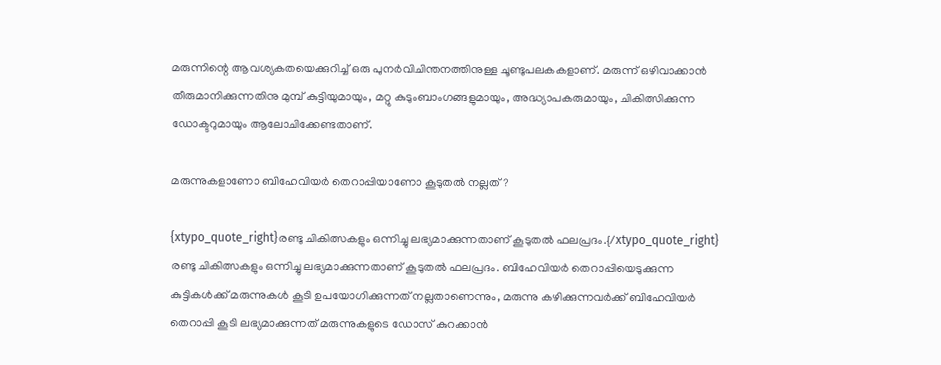മരുന്നിന്റെ ആവശ്യകതയെക്കുറിച്ച് ഒരു പുനര്‍വിചിന്തനത്തിനുള്ള ചൂണ്ടുപലകകളാണ്. മരുന്ന് ഒഴിവാക്കാന്‍ തീരുമാനിക്കുന്നതിനു മുമ്പ് കുട്ടിയുമായും, മറ്റു കുടുംബാംഗങ്ങളുമായും, അദ്ധ്യാപകരുമായും, ചികിത്സിക്കുന്ന ഡോക്ടറുമായും ആലോചിക്കേണ്ടതാണ്.

മരുന്നുകളാണോ ബിഹേവിയര്‍ തെറാപ്പിയാണോ കൂടുതല്‍ നല്ലത്?

{xtypo_quote_right}രണ്ടു ചികിത്സകളും ഒന്നിച്ചു ലഭ്യമാക്കുന്നതാണ് കൂടുതല്‍ ഫലപ്രദം.{/xtypo_quote_right} രണ്ടു ചികിത്സകളും ഒന്നിച്ചു ലഭ്യമാക്കുന്നതാണ് കൂടുതല്‍ ഫലപ്രദം. ബിഹേവിയര്‍ തെറാപ്പിയെടുക്കുന്ന കുട്ടികള്‍ക്ക് മരുന്നുകള്‍ കൂടി ഉപയോഗിക്കുന്നത് നല്ലതാണെന്നും, മരുന്നു കഴിക്കുന്നവര്‍ക്ക് ബിഹേവിയര്‍ തെറാപ്പി കൂടി ലഭ്യമാക്കുന്നത് മരുന്നുകളുടെ ഡോസ് കുറക്കാന്‍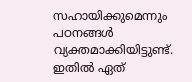സഹായിക്കുമെന്നും പഠനങ്ങള്‍ വ്യക്തമാക്കിയിട്ടുണ്ട്. ഇതില്‍ ഏത്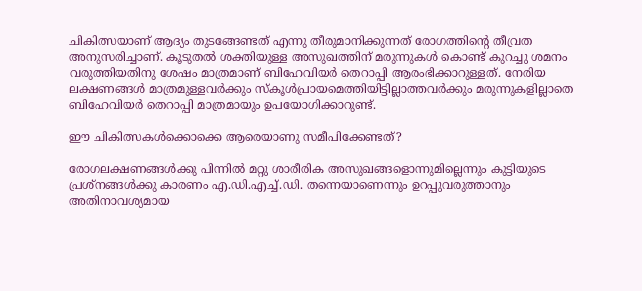ചികിത്സയാണ് ആദ്യം തുടങ്ങേണ്ടത് എന്നു തീരുമാനിക്കുന്നത് രോഗത്തിന്റെ തീവ്രത അനുസരിച്ചാണ്. കൂടുതല്‍ ശക്തിയുള്ള അസുഖത്തിന് മരുന്നുകള്‍ കൊണ്ട് കുറച്ചു ശമനം വരുത്തിയതിനു ശേഷം മാത്രമാണ് ബിഹേവിയര്‍ തെറാപ്പി ആരംഭിക്കാറുള്ളത്. നേരിയ ലക്ഷണങ്ങള്‍ മാത്രമുള്ളവര്‍ക്കും സ്കൂള്‍പ്രായമെത്തിയിട്ടില്ലാത്തവര്‍ക്കും മരുന്നുകളില്ലാതെ ബിഹേവിയര്‍ തെറാപ്പി മാത്രമായും ഉപയോഗിക്കാറുണ്ട്.

ഈ ചികിത്സകള്‍ക്കൊക്കെ ആരെയാണു സമീപിക്കേണ്ടത്?

രോഗലക്ഷണങ്ങള്‍ക്കു പിന്നില്‍ മറ്റു ശാരീരിക അസുഖങ്ങളൊന്നുമില്ലെന്നും കുട്ടിയുടെ പ്രശ്നങ്ങള്‍ക്കു കാരണം എ.ഡി.എച്ച്.ഡി. തന്നെയാണെന്നും ഉറപ്പുവരുത്താനും അതിനാവശ്യമായ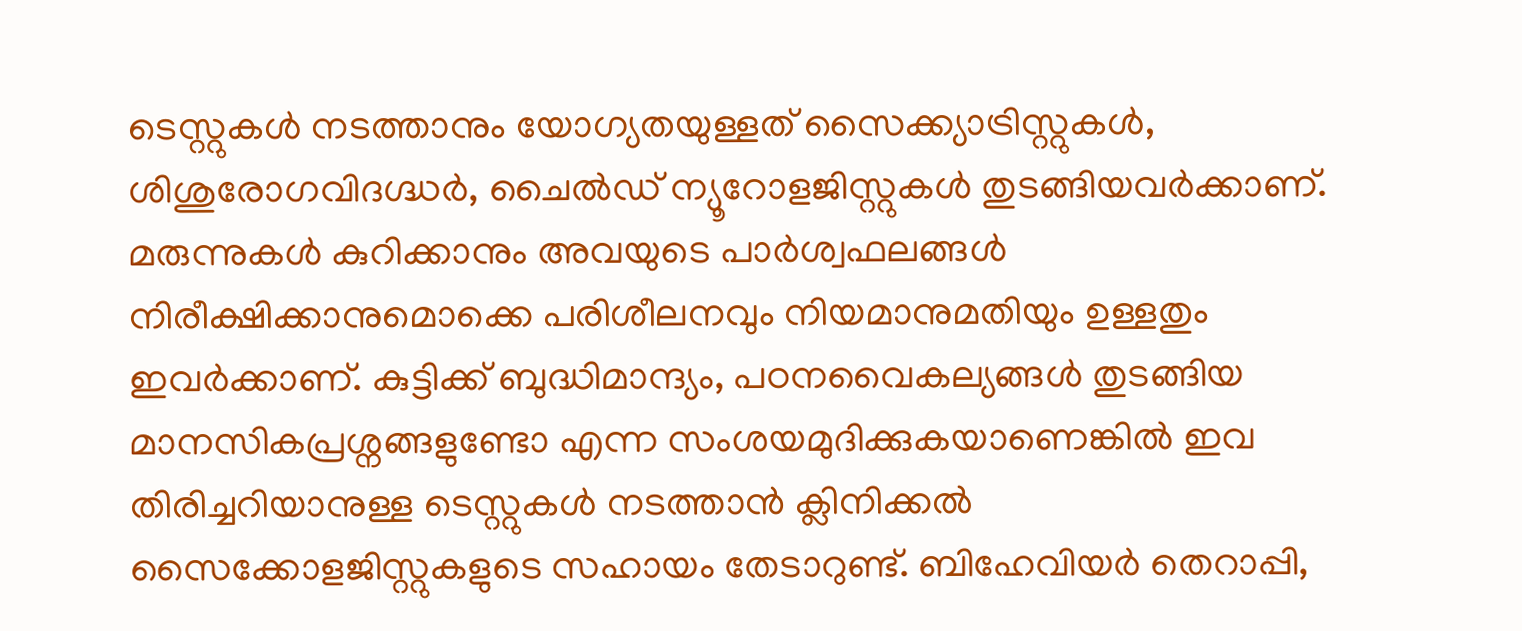ടെസ്റ്റുകള്‍ നടത്താനും യോഗ്യതയുള്ളത് സൈക്ക്യാട്രിസ്റ്റുകള്‍, ശിശുരോഗവിദഗ്ദ്ധര്‍, ചൈല്‍ഡ് ന്യൂറോളജിസ്റ്റുകള്‍ തുടങ്ങിയവര്‍ക്കാണ്. മരുന്നുകള്‍ കുറിക്കാനും അവയുടെ പാര്‍ശ്വഫലങ്ങള്‍ നിരീക്ഷിക്കാ‍നുമൊക്കെ പരിശീലനവും നിയമാനുമതിയും ഉള്ളതും ഇവര്‍ക്കാണ്. കുട്ടിക്ക് ബുദ്ധിമാന്ദ്യം, പഠനവൈകല്യങ്ങള്‍ തുടങ്ങിയ മാനസികപ്രശ്നങ്ങളുണ്ടോ എന്ന സംശയമുദിക്കുകയാണെങ്കില്‍ ഇവ തിരിച്ചറിയാനുള്ള ടെസ്റ്റുകള്‍ നടത്താന്‍ ക്ലിനിക്കല്‍ സൈക്കോളജിസ്റ്റുകളുടെ സഹായം തേടാറുണ്ട്. ബിഹേവിയര്‍ തെറാപ്പി,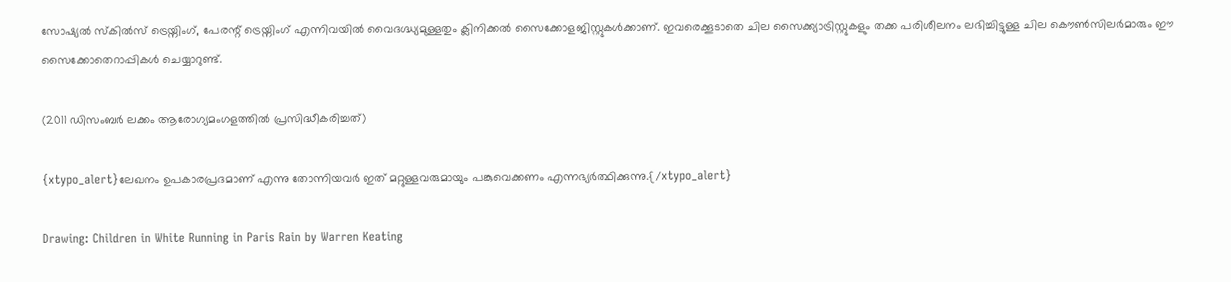സോഷ്യല്‍ സ്കില്‍സ് ട്രെയ്നിംഗ്, പേരന്റ് ട്രെയ്നിംഗ് എന്നിവയില്‍ വൈദഗ്ദ്ധ്യമുള്ളതും ക്ലിനിക്കല്‍ സൈക്കോളജിസ്റ്റുകള്‍ക്കാണ്. ഇവരെക്കൂടാതെ ചില സൈക്ക്യാട്രിസ്റ്റുകളും തക്ക പരിശീലനം ലഭിച്ചിട്ടുള്ള ചില കൌണ്‍സിലര്‍മാരും ഈ സൈക്കോതെറാപ്പികള്‍ ചെയ്യാറുണ്ട്.

(2011 ഡിസംബര്‍ ലക്കം ആരോഗ്യമംഗളത്തില്‍ പ്രസിദ്ധീകരിച്ചത്)

{xtypo_alert}ലേഖനം ഉപകാരപ്രദമാണ് എന്നു തോന്നിയവര്‍ ഇത് മറ്റുള്ളവരുമായും പങ്കുവെക്കണം എന്നഭ്യര്‍ത്ഥിക്കുന്നു.{/xtypo_alert}

Drawing: Children in White Running in Paris Rain by Warren Keating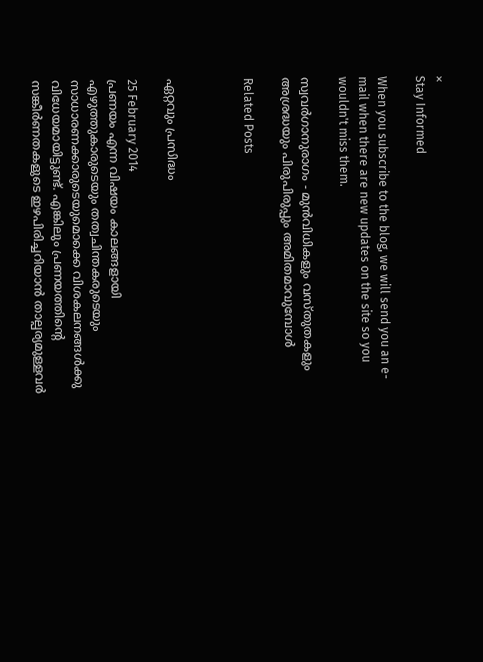×
Stay Informed

When you subscribe to the blog, we will send you an e-mail when there are new updates on the site so you wouldn't miss them.

സ്വവര്‍ഗാനുരാഗം - മുന്‍വിധികളും വസ്തുതകളും
അശ്രദ്ധയും പിരുപിരുപ്പും അമിതമാവുമ്പോള്‍

Related Posts



ഏറ്റവും പ്രസിദ്ധം

25 February 2014
പ്രണയം എന്ന വിഷയം കാലങ്ങളായി എഴുത്തുകാരുടെയും തത്വചിന്തകരുടെയും സാധാരണക്കാരുടെയുമൊക്കെ വിശകലനങ്ങള്‍ക്കു വിധേയമായിട്ടുണ്ട്. എങ്കിലും പ്രണയത്തിന്‍റെ സങ്കീര്‍ണതകളുടെ ഇഴപിരിച്ചറിയാന്‍ താല്പര്യമുള്ളവര്‍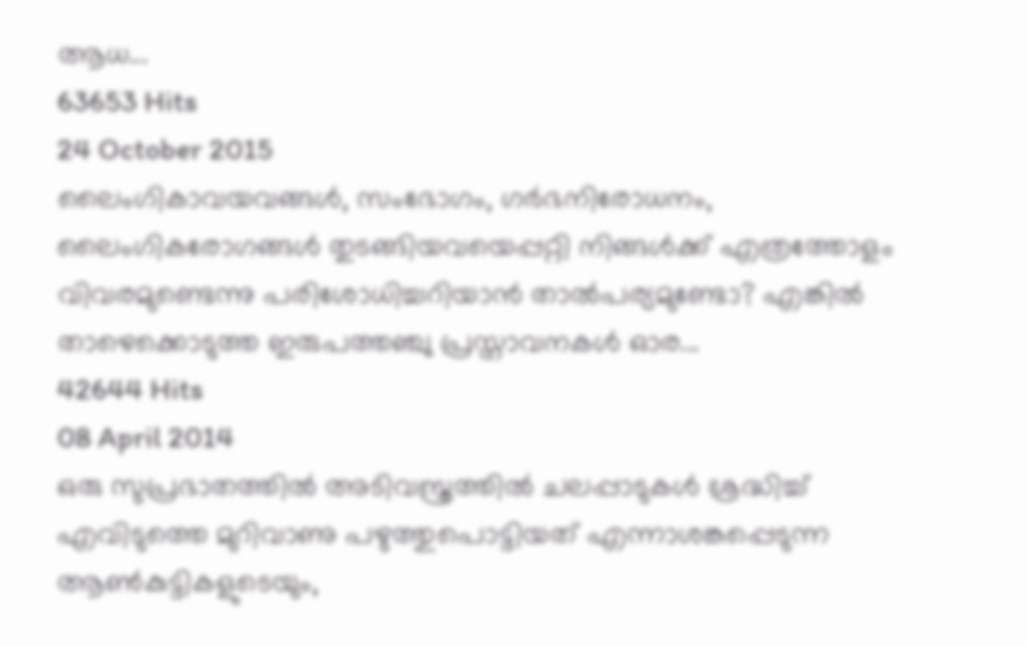ആധ...
63653 Hits
24 October 2015
ലൈംഗികാവയവങ്ങള്‍, സംഭോഗം, ഗര്‍ഭനിരോധനം, ലൈംഗികരോഗങ്ങള്‍ തുടങ്ങിയവയെപ്പറ്റി നിങ്ങള്‍ക്ക് എത്രത്തോളം വിവരമുണ്ടെന്നു പരിശോധിച്ചറിയാന്‍ താല്‍പര്യമുണ്ടോ? എങ്കില്‍ താഴെക്കൊടുത്ത ഇരുപത്തഞ്ചു പ്രസ്താവനകള്‍ ഓര...
42644 Hits
08 April 2014
ഒരു സുപ്രഭാതത്തില്‍ അടിവസ്ത്രത്തില്‍ ചലപ്പാടുകള്‍ ശ്രദ്ധിച്ച് എവിടുത്തെ മുറിവാണു പഴുത്തുപൊട്ടിയത് എന്നാശങ്കപ്പെടുന്ന ആണ്‍കുട്ടികളുടെയും,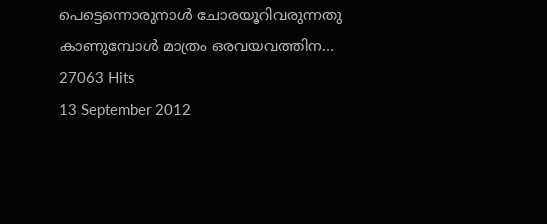പെട്ടെന്നൊരുനാള്‍ ചോരയൂറിവരുന്നതു കാണുമ്പോള്‍ മാത്രം ഒരവയവത്തിന...
27063 Hits
13 September 2012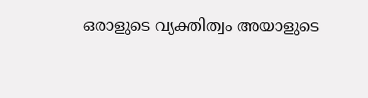ഒരാളുടെ വ്യക്തിത്വം അയാളുടെ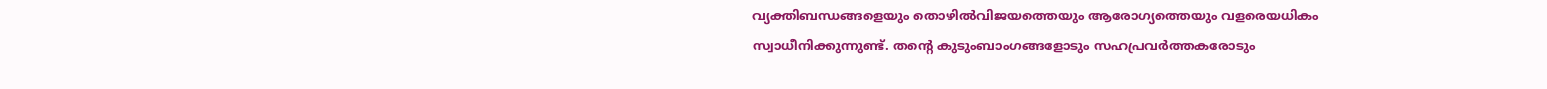വ്യക്തിബന്ധങ്ങളെയും തൊഴില്‍വിജയത്തെയും ആരോഗ്യത്തെയും വളരെയധികം സ്വാധീനിക്കുന്നുണ്ട്. തന്‍റെ കുടുംബാംഗങ്ങളോടും സഹപ്രവര്‍ത്തകരോടും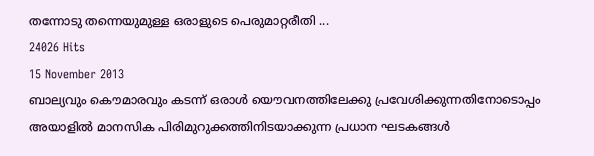തന്നോടു തന്നെയുമുള്ള ഒരാളുടെ പെരുമാറ്റരീതി ...
24026 Hits
15 November 2013
ബാല്യവും കൌമാരവും കടന്ന്‍ ഒരാള്‍ യൌവനത്തിലേക്കു പ്രവേശിക്കുന്നതിനോടൊപ്പം അയാളില്‍ മാനസിക പിരിമുറുക്കത്തിനിടയാക്കുന്ന പ്രധാന ഘടകങ്ങള്‍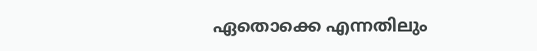ഏതൊക്കെ എന്നതിലും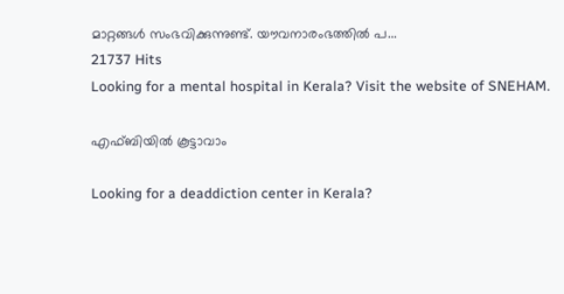മാറ്റങ്ങള്‍ സംഭവിക്കുന്നുണ്ട്. യൗവനാരംഭത്തില്‍ പ...
21737 Hits
Looking for a mental hospital in Kerala? Visit the website of SNEHAM.

എഫ്ബിയില്‍ കൂട്ടാവാം

Looking for a deaddiction center in Kerala?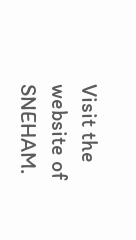Visit the website of SNEHAM.